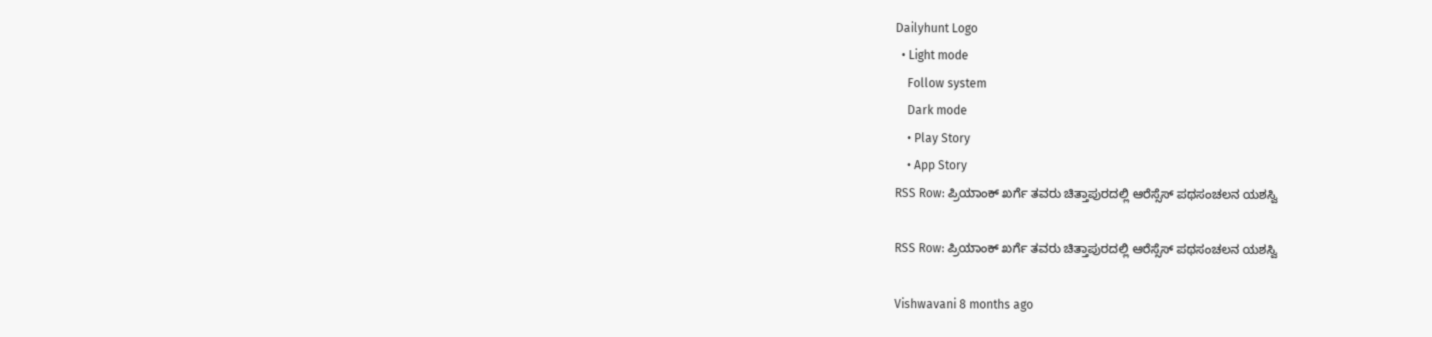Dailyhunt Logo
  • Light mode
    Follow system
    Dark mode
    • Play Story
    • App Story
RSS Row: ಪ್ರಿಯಾಂಕ್‌ ಖರ್ಗೆ ತವರು ಚಿತ್ತಾಪುರದಲ್ಲಿ ಆರೆಸ್ಸೆಸ್‌ ಪಥಸಂಚಲನ ಯಶಸ್ವಿ

RSS Row: ಪ್ರಿಯಾಂಕ್‌ ಖರ್ಗೆ ತವರು ಚಿತ್ತಾಪುರದಲ್ಲಿ ಆರೆಸ್ಸೆಸ್‌ ಪಥಸಂಚಲನ ಯಶಸ್ವಿ

Vishwavani 8 months ago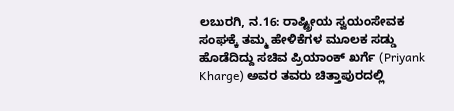ಲಬುರಗಿ, ನ.16: ರಾಷ್ಟ್ರೀಯ ಸ್ವಯಂಸೇವಕ ಸಂಘಕ್ಕೆ ತಮ್ಮ ಹೇಳಿಕೆಗಳ ಮೂಲಕ ಸಡ್ಡು ಹೊಡೆದಿದ್ದು ಸಚಿವ ಪ್ರಿಯಾಂಕ್‌ ಖರ್ಗೆ (Priyank Kharge) ಅವರ ತವರು ಚಿತ್ತಾಪುರದಲ್ಲಿ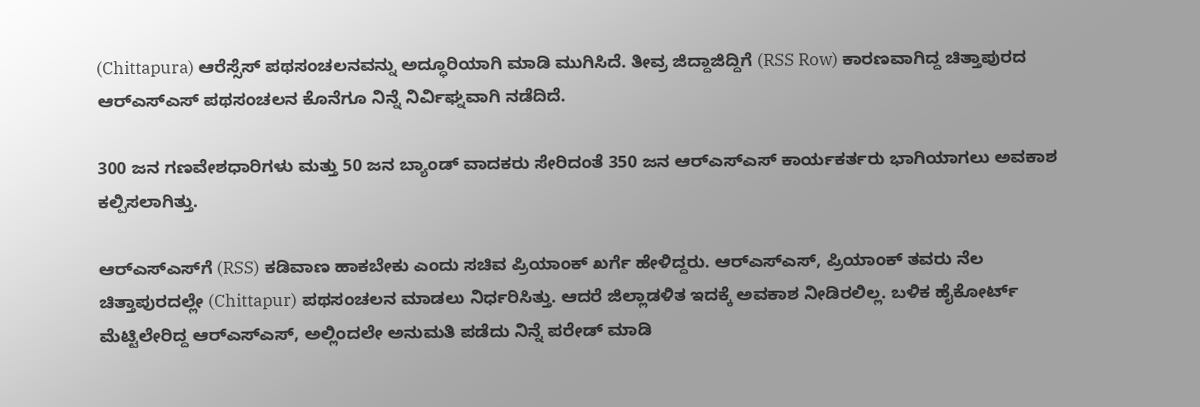(Chittapura) ಆರೆಸ್ಸೆಸ್‌ ಪಥಸಂಚಲನವನ್ನು ಅದ್ಧೂರಿಯಾಗಿ ಮಾಡಿ ಮುಗಿಸಿದೆ. ತೀವ್ರ ಜಿದ್ದಾಜಿದ್ದಿಗೆ (RSS Row) ಕಾರಣವಾಗಿದ್ದ ಚಿತ್ತಾಪುರದ ಆರ್‌ಎಸ್‌ಎಸ್ ಪಥಸಂಚಲನ ಕೊನೆಗೂ ನಿನ್ನೆ ನಿರ್ವಿಘ್ನವಾಗಿ ನಡೆದಿದೆ.

300 ಜನ ಗಣವೇಶಧಾರಿಗಳು ಮತ್ತು 50 ಜನ ಬ್ಯಾಂಡ್ ವಾದಕರು ಸೇರಿದಂತೆ 350 ಜನ ಆರ್‌ಎಸ್‌ಎಸ್ ಕಾರ್ಯಕರ್ತರು ಭಾಗಿಯಾಗಲು ಅವಕಾಶ ಕಲ್ಪಿಸಲಾಗಿತ್ತು.

ಆರ್‌ಎಸ್‌ಎಸ್‌ಗೆ (RSS) ಕಡಿವಾಣ ಹಾಕಬೇಕು ಎಂದು ಸಚಿವ ಪ್ರಿಯಾಂಕ್ ಖರ್ಗೆ ಹೇಳಿದ್ದರು. ಆರ್‌ಎಸ್‌ಎಸ್‌, ಪ್ರಿಯಾಂಕ್‌ ತವರು ನೆಲ ಚಿತ್ತಾಪುರದಲ್ಲೇ (Chittapur) ಪಥಸಂಚಲನ ಮಾಡಲು ನಿರ್ಧರಿಸಿತ್ತು. ಆದರೆ ಜಿಲ್ಲಾಡಳಿತ ಇದಕ್ಕೆ ಅವಕಾಶ ನೀಡಿರಲಿಲ್ಲ. ಬಳಿಕ ಹೈಕೋರ್ಟ್‌ ಮೆಟ್ಟಿಲೇರಿದ್ದ ಆರ್‌ಎಸ್‌ಎಸ್‌, ಅಲ್ಲಿಂದಲೇ ಅನುಮತಿ ಪಡೆದು ನಿನ್ನೆ ಪರೇಡ್ ಮಾಡಿ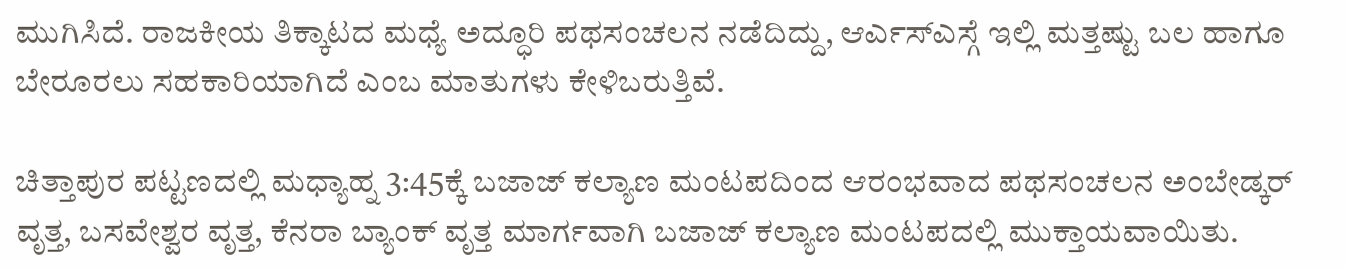ಮುಗಿಸಿದೆ. ರಾಜಕೀಯ ತಿಕ್ಕಾಟದ ಮಧ್ಯೆ ಅದ್ಧೂರಿ ಪಥಸಂಚಲನ ನಡೆದಿದ್ದು, ಆರ್ಎಸ್ಎಸ್ಗೆ ಇಲ್ಲಿ ಮತ್ತಷ್ಟು ಬಲ ಹಾಗೂ ಬೇರೂರಲು ಸಹಕಾರಿಯಾಗಿದೆ ಎಂಬ ಮಾತುಗಳು ಕೇಳಿಬರುತ್ತಿವೆ.

ಚಿತ್ತಾಪುರ ಪಟ್ಟಣದಲ್ಲಿ ಮಧ್ಯಾಹ್ನ 3:45ಕ್ಕೆ ಬಜಾಜ್ ಕಲ್ಯಾಣ ಮಂಟಪದಿಂದ ಆರಂಭವಾದ ಪಥಸಂಚಲನ ಅಂಬೇಡ್ಕರ್ ವೃತ್ತ, ಬಸವೇಶ್ವರ ವೃತ್ತ, ಕೆನರಾ ಬ್ಯಾಂಕ್ ವೃತ್ತ ಮಾರ್ಗವಾಗಿ ಬಜಾಜ್ ಕಲ್ಯಾಣ ಮಂಟಪದಲ್ಲಿ ಮುಕ್ತಾಯವಾಯಿತು.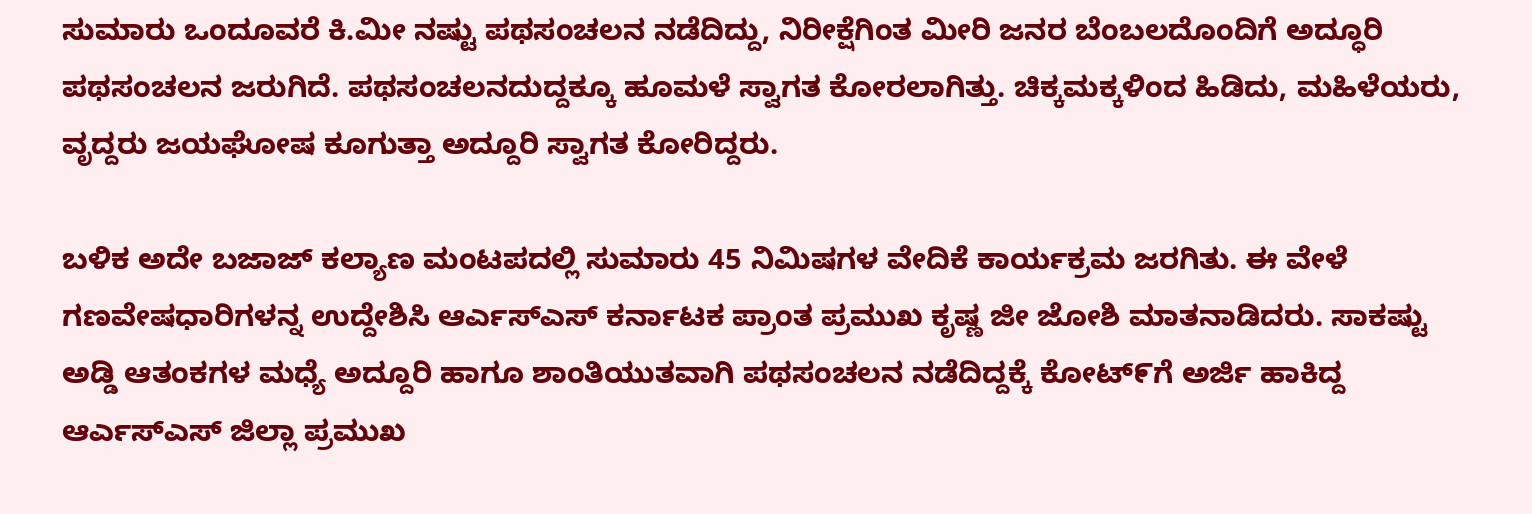ಸುಮಾರು ಒಂದೂವರೆ ಕಿ.ಮೀ ನಷ್ಟು ಪಥಸಂಚಲನ ನಡೆದಿದ್ದು, ನಿರೀಕ್ಷೆಗಿಂತ ಮೀರಿ ಜನರ ಬೆಂಬಲದೊಂದಿಗೆ ಅದ್ಧೂರಿ ಪಥಸಂಚಲನ ಜರುಗಿದೆ. ಪಥಸಂಚಲನದುದ್ದಕ್ಕೂ ಹೂಮಳೆ ಸ್ವಾಗತ ಕೋರಲಾಗಿತ್ತು. ಚಿಕ್ಕಮಕ್ಕಳಿಂದ ಹಿಡಿದು, ಮಹಿಳೆಯರು, ವೃದ್ದರು ಜಯಘೋಷ ಕೂಗುತ್ತಾ ಅದ್ದೂರಿ ಸ್ವಾಗತ ಕೋರಿದ್ದರು.

ಬಳಿಕ ಅದೇ ಬಜಾಜ್ ಕಲ್ಯಾಣ ಮಂಟಪದಲ್ಲಿ ಸುಮಾರು 45 ನಿಮಿಷಗಳ ವೇದಿಕೆ ಕಾರ್ಯಕ್ರಮ ಜರಗಿತು. ಈ ವೇಳೆ ಗಣವೇಷಧಾರಿಗಳನ್ನ ಉದ್ದೇಶಿಸಿ ಆರ್ಎಸ್ಎಸ್ ಕರ್ನಾಟಕ ಪ್ರಾಂತ ಪ್ರಮುಖ ಕೃಷ್ಣ ಜೀ ಜೋಶಿ ಮಾತನಾಡಿದರು. ಸಾಕಷ್ಟು ಅಡ್ಡಿ ಆತಂಕಗಳ ಮಧ್ಯೆ ಅದ್ದೂರಿ ಹಾಗೂ ಶಾಂತಿಯುತವಾಗಿ ಪಥಸಂಚಲನ ನಡೆದಿದ್ದಕ್ಕೆ ಕೋಟ್೯ಗೆ ಅರ್ಜಿ ಹಾಕಿದ್ದ ಆರ್ಎಸ್ಎಸ್ ಜಿಲ್ಲಾ ಪ್ರಮುಖ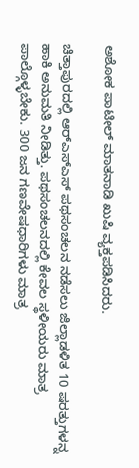ಅಶೋಕ ಪಾಟೀಲ್ ಮಾತನಾಡಿ ಖುಷಿ ವ್ಯಕ್ತಪಡಿಸಿದರು.

ಚಿತ್ತಾಪುರದಲ್ಲಿ ಆರ್‌ಎಸ್‌ಎಸ್ ಪಥಸಂಚಲನ ನಡೆಸಲು ಜಿಲ್ಲಾಡಳಿತ 10 ಷರತ್ತುಗಳನ್ನ ಹಾಕಿ ಅನುಮತಿ ‌ನೀಡಿತ್ತು. ಪಥಸಂಚಲನದಲ್ಲಿ ಕೇವಲ ಸ್ಥಳೀಯರು ಮಾತ್ರ ಪಾಲ್ಗೊಳ್ಳಬೇಕು. 300 ಜನ ಗಣವೇಷಧಾರಿಗಳು ಮಾತ್ರ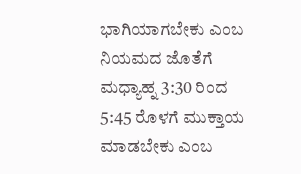ಭಾಗಿಯಾಗಬೇಕು ಎಂಬ ನಿಯಮದ ಜೊತೆಗೆ ಮಧ್ಯಾಹ್ನ 3:30 ರಿಂದ 5:45 ರೊಳಗೆ ಮುಕ್ತಾಯ‌ ಮಾಡಬೇಕು ಎಂಬ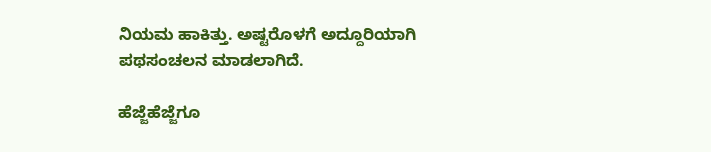ನಿಯಮ ಹಾಕಿತ್ತು. ಅಷ್ಟರೊಳಗೆ ಅದ್ದೂರಿಯಾಗಿ ಪಥಸಂಚಲನ ಮಾಡಲಾಗಿದೆ.

ಹೆಜ್ಜೆಹೆಜ್ಜೆಗೂ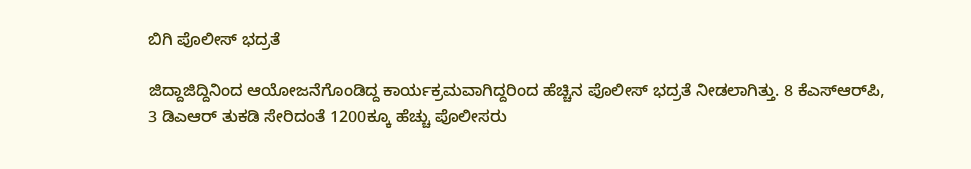ಬಿಗಿ ಪೊಲೀಸ್ ಭದ್ರತೆ

ಜಿದ್ದಾಜಿದ್ದಿನಿಂದ ಆಯೋಜನೆಗೊಂಡಿದ್ದ ಕಾರ್ಯಕ್ರಮವಾಗಿದ್ದರಿಂದ ಹೆಚ್ಚಿನ ಪೊಲೀಸ್‌ ಭದ್ರತೆ ನೀಡಲಾಗಿತ್ತು. 8 ಕೆಎಸ್‌ಆರ್‌ಪಿ, 3 ಡಿಎಆರ್‌ ತುಕಡಿ ಸೇರಿದಂತೆ 1200ಕ್ಕೂ ಹೆಚ್ಚು ಪೊಲೀಸರು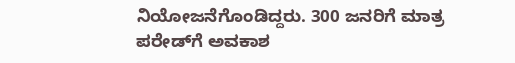ನಿಯೋಜನೆಗೊಂಡಿದ್ದರು. 300 ಜನರಿಗೆ ಮಾತ್ರ ಪರೇಡ್‌ಗೆ ಅವಕಾಶ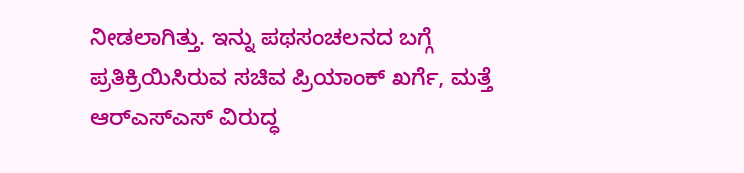ನೀಡಲಾಗಿತ್ತು. ಇನ್ನು ಪಥಸಂಚಲನದ ಬಗ್ಗೆ ಪ್ರತಿಕ್ರಿಯಿಸಿರುವ ಸಚಿವ ಪ್ರಿಯಾಂಕ್ ಖರ್ಗೆ, ಮತ್ತೆ ಆರ್‌ಎಸ್‌ಎಸ್‌ ವಿರುದ್ಧ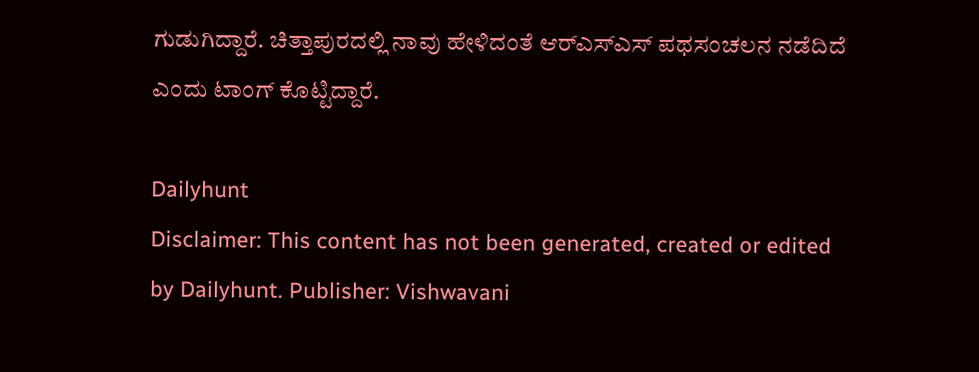ಗುಡುಗಿದ್ದಾರೆ. ಚಿತ್ತಾಪುರದಲ್ಲಿ ನಾವು ಹೇಳಿದಂತೆ ಆರ್‌ಎಸ್‌ಎಸ್ ಪಥಸಂಚಲನ ನಡೆದಿದೆ ಎಂದು ಟಾಂಗ್‌ ಕೊಟ್ಟಿದ್ದಾರೆ.

Dailyhunt
Disclaimer: This content has not been generated, created or edited by Dailyhunt. Publisher: Vishwavani